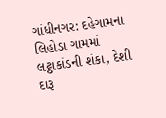ગાંધીનગર: દહેગામના લિહોડા ગામમાં લટ્ઠાકાંડની શંકા, દેશી દારૂ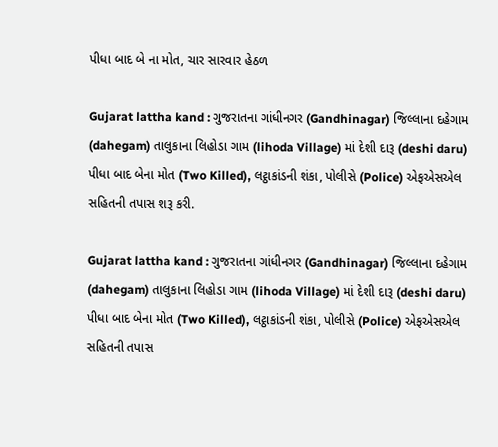પીધા બાદ બે ના મોત, ચાર સારવાર હેઠળ

Gujarat lattha kand : ગુજરાતના ગાંધીનગર (Gandhinagar) જિલ્લાના દહેગામ (dahegam) તાલુકાના લિહોડા ગામ (lihoda Village) માં દેશી દારૂ (deshi daru) પીધા બાદ બેના મોત (Two Killed), લટ્ઠાકાંડની શંકા, પોલીસે (Police) એફએસએલ સહિતની તપાસ શરૂ કરી.

Gujarat lattha kand : ગુજરાતના ગાંધીનગર (Gandhinagar) જિલ્લાના દહેગામ (dahegam) તાલુકાના લિહોડા ગામ (lihoda Village) માં દેશી દારૂ (deshi daru) પીધા બાદ બેના મોત (Two Killed), લટ્ઠાકાંડની શંકા, પોલીસે (Police) એફએસએલ સહિતની તપાસ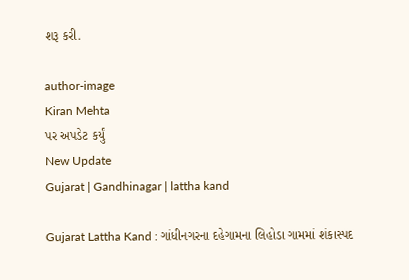શરૂ કરી.

author-image
Kiran Mehta
પર અપડેટ કર્યું
New Update
Gujarat | Gandhinagar | lattha kand

Gujarat Lattha Kand : ગાંધીનગરના દહેગામના લિહોડા ગામમાં શંકાસ્પદ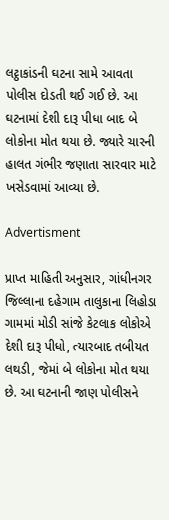લટ્ઠાકાંડની ઘટના સામે આવતા પોલીસ દોડતી થઈ ગઈ છે. આ ઘટનામાં દેશી દારૂ પીધા બાદ બે લોકોના મોત થયા છે. જ્યારે ચારની હાલત ગંભીર જણાતા સારવાર માટે ખસેડવામાં આવ્યા છે.

Advertisment

પ્રાપ્ત માહિતી અનુસાર, ગાંધીનગર જિલ્લાના દહેગામ તાલુકાના લિહોડા ગામમાં મોડી સાંજે કેટલાક લોકોએ દેશી દારૂ પીધો, ત્યારબાદ તબીયત લથડી, જેમાં બે લોકોના મોત થયા છે. આ ઘટનાની જાણ પોલીસને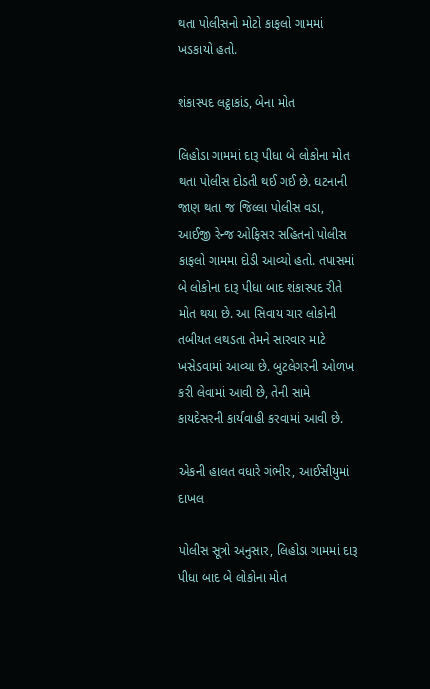થતા પોલીસનો મોટો કાફલો ગામમાં ખડકાયો હતો.

શંકાસ્પદ લટ્ઠાકાંડ, બેના મોત

લિહોડા ગામમાં દારૂ પીધા બે લોકોના મોત થતા પોલીસ દોડતી થઈ ગઈ છે. ઘટનાની જાણ થતા જ જિલ્લા પોલીસ વડા, આઈજી રેન્જ ઓફિસર સહિતનો પોલીસ કાફલો ગામમા દોડી આવ્યો હતો. તપાસમાં બે લોકોના દારૂ પીધા બાદ શંકાસ્પદ રીતે મોત થયા છે. આ સિવાય ચાર લોકોની તબીયત લથડતા તેમને સારવાર માટે ખસેડવામાં આવ્યા છે. બુટલેગરની ઓળખ કરી લેવામાં આવી છે, તેની સામે કાયદેસરની કાર્યવાહી કરવામાં આવી છે.

એકની હાલત વધારે ગંભીર, આઈસીયુમાં દાખલ

પોલીસ સૂત્રો અનુસાર, લિહોડા ગામમાં દારૂ પીધા બાદ બે લોકોના મોત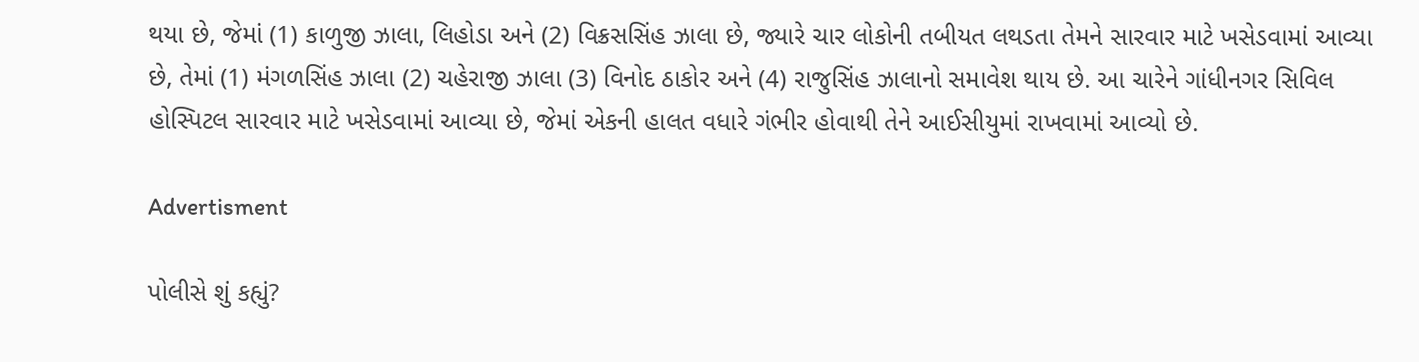થયા છે, જેમાં (1) કાળુજી ઝાલા, લિહોડા અને (2) વિક્રસસિંહ ઝાલા છે, જ્યારે ચાર લોકોની તબીયત લથડતા તેમને સારવાર માટે ખસેડવામાં આવ્યા છે, તેમાં (1) મંગળસિંહ ઝાલા (2) ચહેરાજી ઝાલા (3) વિનોદ ઠાકોર અને (4) રાજુસિંહ ઝાલાનો સમાવેશ થાય છે. આ ચારેને ગાંધીનગર સિવિલ હોસ્પિટલ સારવાર માટે ખસેડવામાં આવ્યા છે, જેમાં એકની હાલત વધારે ગંભીર હોવાથી તેને આઈસીયુમાં રાખવામાં આવ્યો છે.

Advertisment

પોલીસે શું કહ્યું?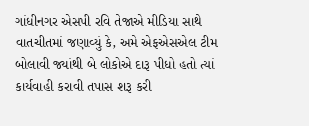ગાંધીનગર એસપી રવિ તેજાએ મીડિયા સાથે વાતચીતમાં જણાવ્યું કે, અમે એફએસએલ ટીમ બોલાવી જ્યાંથી બે લોકોએ દારૂ પીધો હતો ત્યાં કાર્યવાહી કરાવી તપાસ શરૂ કરી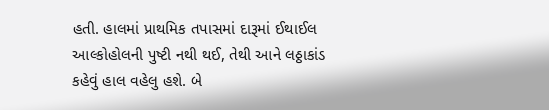હતી. હાલમાં પ્રાથમિક તપાસમાં દારૂમાં ઈથાઈલ આલ્કોહોલની પુષ્ટી નથી થઈ, તેથી આને લઠ્ઠાકાંડ કહેવું હાલ વહેલુ હશે. બે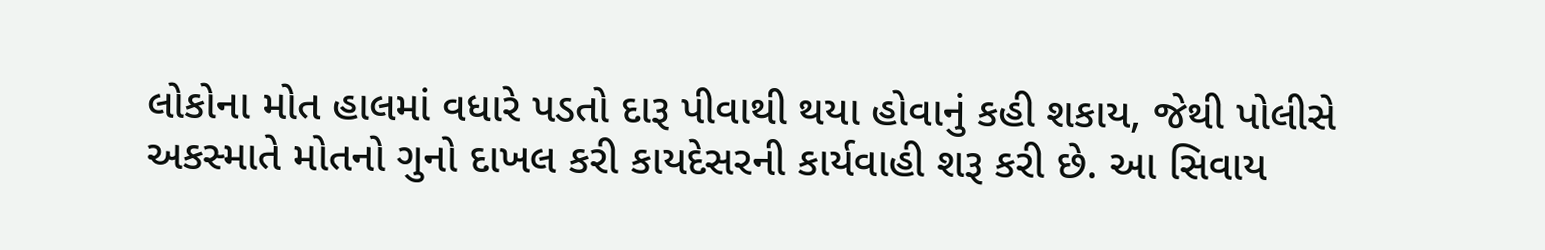લોકોના મોત હાલમાં વધારે પડતો દારૂ પીવાથી થયા હોવાનું કહી શકાય, જેથી પોલીસે અકસ્માતે મોતનો ગુનો દાખલ કરી કાયદેસરની કાર્યવાહી શરૂ કરી છે. આ સિવાય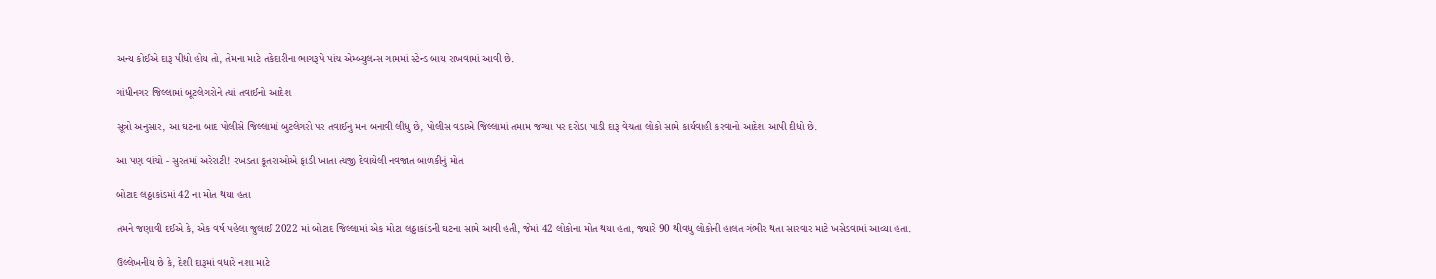અન્ય કોઈએ દારૂ પીધો હોય તો, તેમના માટે તકેદારીના ભાગરૂપે પાંચ એમ્બ્યુલન્સ ગામમાં સ્ટેન્ડ બાય રાખવામાં આવી છે.

ગાંધીનગર જિલ્લામાં બૂટલેગરોને ત્યાં તવાઈનો આદેશ

સૂત્રો અનુસાર, આ ઘટના બાદ પોલીસે જિલ્લામાં બુટલેગરો પર તવાઈનુ મન બનાવી લીધુ છે, પોલીસ વડાએ જિલ્લામાં તમામ જગ્યા પર દરોડા પાડી દારૂ વેચતા લોકો સામે કાર્યવાહી કરવાનો આદેશ આપી દીધો છે.

આ પણ વાંચો - સુરતમાં અરેરાટી! રખડતા કૂતરાઓએ ફાડી ખાતા ત્યજી દેવાયેલી નવજાત બાળકીનું મોત

બોટાદ લઠ્ઠાકાંડમાં 42 ના મોત થયા હતા

તમને જણાવી દઈએ કે, એક વર્ષ પહેલા જુલાઈ 2022 માં બોટાદ જિલ્લામાં એક મોટા લઠ્ઠાકાંડની ઘટના સામે આવી હતી, જેમાં 42 લોકોના મોત થયા હતા, જ્યારે 90 થીવધુ લોકોની હાલત ગંભીર થતા સારવાર માટે ખસેડવામાં આવ્યા હતા.

ઉલ્લેખનીય છે કે, દેશી દારૂમાં વધારે નશા માટે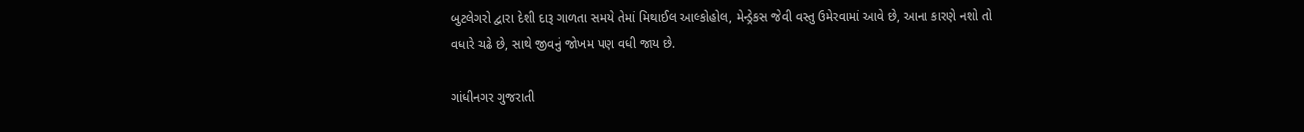બુટલેગરો દ્વારા દેશી દારૂ ગાળતા સમયે તેમાં મિથાઈલ આલ્કોહોલ, મેન્ડ્રેકસ જેવી વસ્તુ ઉમેરવામાં આવે છે, આના કારણે નશો તો વધારે ચઢે છે, સાથે જીવનું જોખમ પણ વધી જાય છે.

ગાંધીનગર ગુજરાતી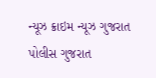ન્યૂઝ ક્રાઇમ ન્યૂઝ ગુજરાત પોલીસ ગુજરાત